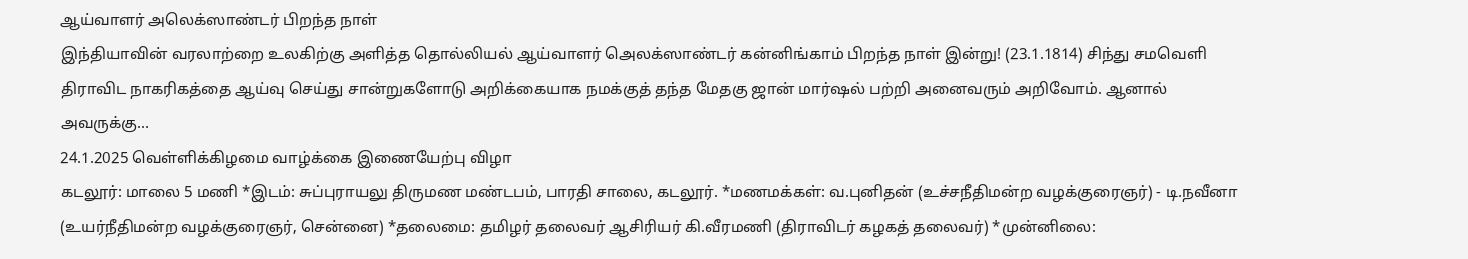ஆய்வாளர் அலெக்ஸாண்டர் பிறந்த நாள்
இந்தியாவின் வரலாற்றை உலகிற்கு அளித்த தொல்லியல் ஆய்வாளர் அெலக்ஸாண்டர் கன்னிங்காம் பிறந்த நாள் இன்று! (23.1.1814) சிந்து சமவெளி திராவிட நாகரிகத்தை ஆய்வு செய்து சான்றுகளோடு அறிக்கையாக நமக்குத் தந்த மேதகு ஜான் மார்ஷல் பற்றி அனைவரும் அறிவோம். ஆனால் அவருக்கு…
24.1.2025 வெள்ளிக்கிழமை வாழ்க்கை இணையேற்பு விழா
கடலூர்: மாலை 5 மணி *இடம்: சுப்புராயலு திருமண மண்டபம், பாரதி சாலை, கடலூர். *மணமக்கள்: வ.புனிதன் (உச்சநீதிமன்ற வழக்குரைஞர்) - டி.நவீனா (உயர்நீதிமன்ற வழக்குரைஞர், சென்னை) *தலைமை: தமிழர் தலைவர் ஆசிரியர் கி.வீரமணி (திராவிடர் கழகத் தலைவர்) *முன்னிலை: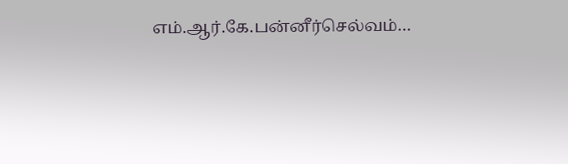எம்.ஆர்.கே.பன்னீர்செல்வம்…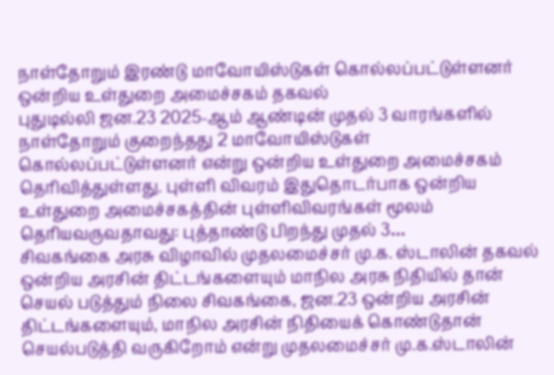நாள்தோறும் இரண்டு மாவோயிஸ்டுகள் கொல்லப்பட்டுள்ளனர் ஒன்றிய உள்துறை அமைச்சகம் தகவல்
புதுடில்லி ஜன.23 2025-ஆம் ஆண்டின் முதல் 3 வாரங்களில் நாள்தோறும் குறைந்தது 2 மாவோயிஸ்டுகள் கொல்லப்பட்டுள்ளனர் என்று ஒன்றிய உள்துறை அமைச்சகம் தெரிவித்துள்ளது. புள்ளி விவரம் இதுதொடர்பாக ஒன்றிய உள்துறை அமைச்சகத்தின் புள்ளிவிவரங்கள் மூலம் தெரியவருவதாவது: புத்தாண்டு பிறந்து முதல் 3…
சிவகங்கை அரசு விழாவில் முதலமைச்சர் மு.க. ஸ்டாலின் தகவல்
ஒன்றிய அரசின் திட்டங்களையும் மாநில அரசு நிதியில் தான் செயல் படுத்தும் நிலை சிவகங்கை, ஜன.23 ஒன்றிய அரசின் திட்டங்களையும், மாநில அரசின் நிதியைக் கொண்டுதான் செயல்படுத்தி வருகிறோம் என்று முதலமைச்சர் மு.க.ஸ்டாலின்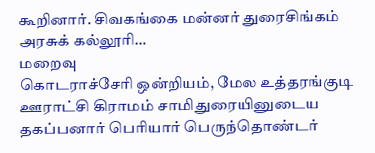கூறினார். சிவகங்கை மன்னர் துரைசிங்கம் அரசுக் கல்லூரி…
மறைவு
கொடராச்சேரி ஒன்றியம், மேல உத்தரங்குடி ஊராட்சி கிராமம் சாமிதுரையினுடைய தகப்பனார் பெரியார் பெருந்தொண்டர்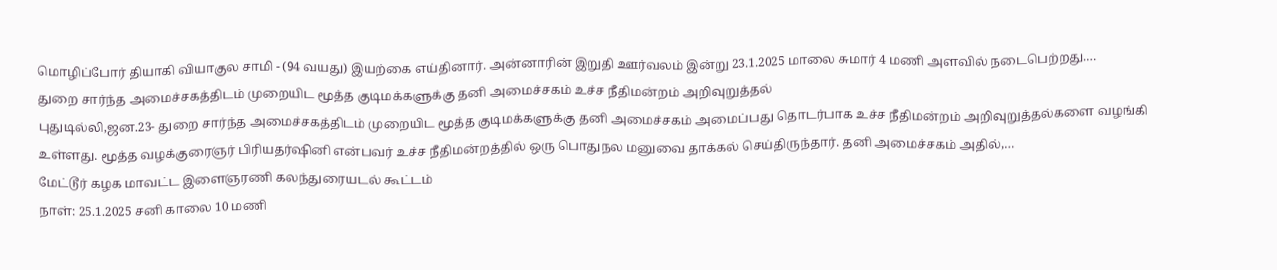மொழிப்போர் தியாகி வியாகுல சாமி - (94 வயது) இயற்கை எய்தினார். அன்னாரின் இறுதி ஊர்வலம் இன்று 23.1.2025 மாலை சுமார் 4 மணி அளவில் நடைபெற்றது.…
துறை சார்ந்த அமைச்சகத்திடம் முறையிட மூத்த குடிமக்களுக்கு தனி அமைச்சகம் உச்ச நீதிமன்றம் அறிவுறுத்தல்
புதுடில்லி,ஜன.23- துறை சார்ந்த அமைச்சகத்திடம் முறையிட மூத்த குடிமக்களுக்கு தனி அமைச்சகம் அமைப்பது தொடர்பாக உச்ச நீதிமன்றம் அறிவுறுத்தல்களை வழங்கி உள்ளது. மூத்த வழக்குரைஞர் பிரியதர்ஷினி என்பவர் உச்ச நீதிமன்றத்தில் ஒரு பொதுநல மனுவை தாக்கல் செய்திருந்தார். தனி அமைச்சகம் அதில்,…
மேட்டூர் கழக மாவட்ட இளைஞரணி கலந்துரையடல் கூட்டம்
நாள்: 25.1.2025 சனி காலை 10 மணி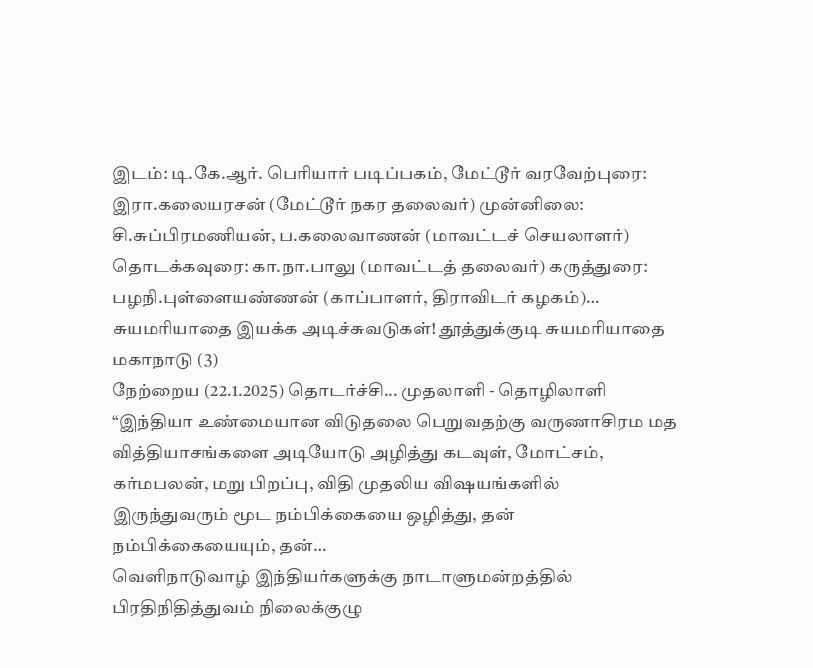இடம்: டி.கே.ஆர். பெரியார் படிப்பகம், மேட்டூர் வரவேற்புரை: இரா.கலையரசன் (மேட்டூர் நகர தலைவர்) முன்னிலை: சி.சுப்பிரமணியன், ப.கலைவாணன் (மாவட்டச் செயலாளர்) தொடக்கவுரை: கா.நா.பாலு (மாவட்டத் தலைவர்) கருத்துரை: பழநி.புள்ளையண்ணன் (காப்பாளர், திராவிடர் கழகம்)…
சுயமரியாதை இயக்க அடிச்சுவடுகள்! தூத்துக்குடி சுயமரியாதை மகாநாடு (3)
நேற்றைய (22.1.2025) தொடர்ச்சி... முதலாளி - தொழிலாளி “இந்தியா உண்மையான விடுதலை பெறுவதற்கு வருணாசிரம மத வித்தியாசங்களை அடியோடு அழித்து கடவுள், மோட்சம், கர்மபலன், மறு பிறப்பு, விதி முதலிய விஷயங்களில் இருந்துவரும் மூட நம்பிக்கையை ஒழித்து, தன் நம்பிக்கையையும், தன்…
வெளிநாடுவாழ் இந்தியர்களுக்கு நாடாளுமன்றத்தில் பிரதிநிதித்துவம் நிலைக்குழு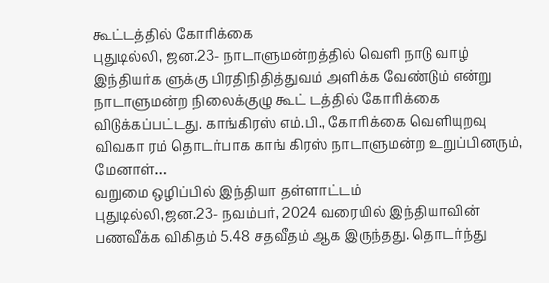கூட்டத்தில் கோரிக்கை
புதுடில்லி, ஜன.23- நாடாளுமன்றத்தில் வெளி நாடு வாழ் இந்தியர்க ளுக்கு பிரதிநிதித்துவம் அளிக்க வேண்டும் என்று நாடாளுமன்ற நிலைக்குழு கூட் டத்தில் கோரிக்கை விடுக்கப்பட்டது. காங்கிரஸ் எம்.பி., கோரிக்கை வெளியுறவு விவகா ரம் தொடர்பாக காங் கிரஸ் நாடாளுமன்ற உறுப்பினரும், மேனாள்…
வறுமை ஒழிப்பில் இந்தியா தள்ளாட்டம்
புதுடில்லி,ஜன.23- நவம்பர், 2024 வரையில் இந்தியாவின் பணவீக்க விகிதம் 5.48 சதவீதம் ஆக இருந்தது. தொடர்ந்து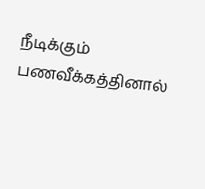நீடிக்கும் பணவீக்கத்தினால்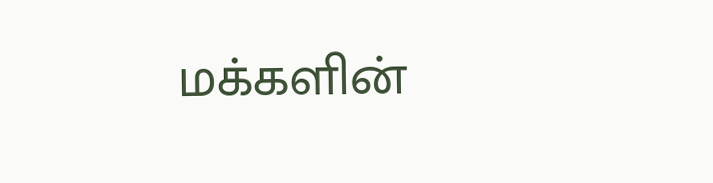மக்களின்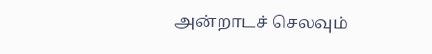அன்றாடச் செலவும்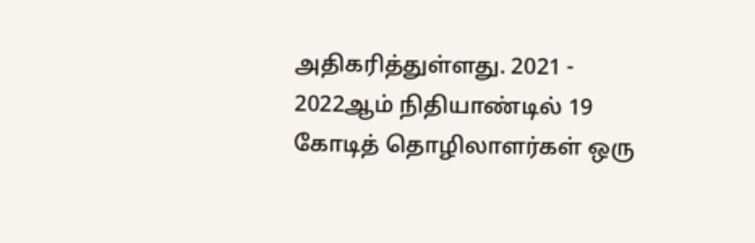அதிகரித்துள்ளது. 2021 - 2022ஆம் நிதியாண்டில் 19 கோடித் தொழிலாளர்கள் ஒரு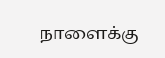நாளைக்கு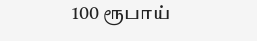100 ரூபாய்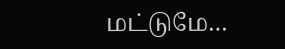மட்டுமே…